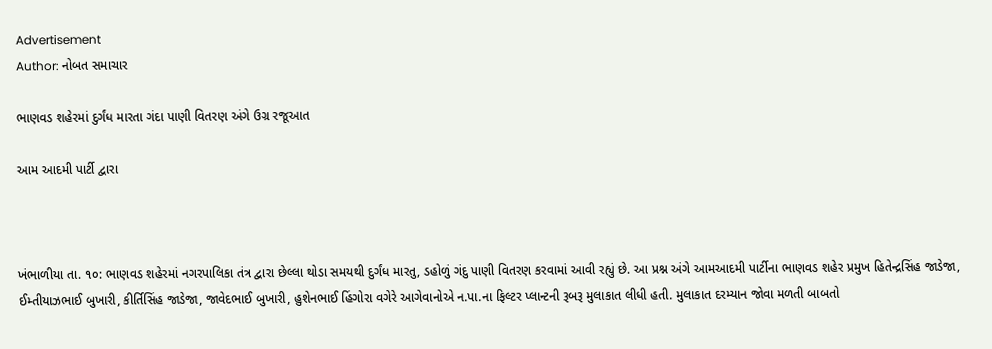Advertisement
Author: નોબત સમાચાર

ભાણવડ શહેરમાં દુર્ગંધ મારતા ગંદા પાણી વિતરણ અંગે ઉગ્ર રજૂઆત

આમ આદમી પાર્ટી દ્વારા



ખંભાળીયા તા. ૧૦: ભાણવડ શહેરમાં નગરપાલિકા તંત્ર દ્વારા છેલ્લા થોડા સમયથી દુર્ગંધ મારતુ, ડહોળું ગંદુ પાણી વિતરણ કરવામાં આવી રહ્યું છે. આ પ્રશ્ન અંગે આમઆદમી પાર્ટીના ભાણવડ શહેર પ્રમુખ હિતેન્દ્રસિંહ જાડેજા, ઈમ્તીયાઝભાઈ બુખારી, કીર્તિસિંહ જાડેજા, જાવેદભાઈ બુખારી, હુશેનભાઈ હિંગોરા વગેરે આગેવાનોએ ન.પા.ના ફિલ્ટર પ્લાન્ટની રૂબરૂ મુલાકાત લીધી હતી. મુલાકાત દરમ્યાન જોવા મળતી બાબતો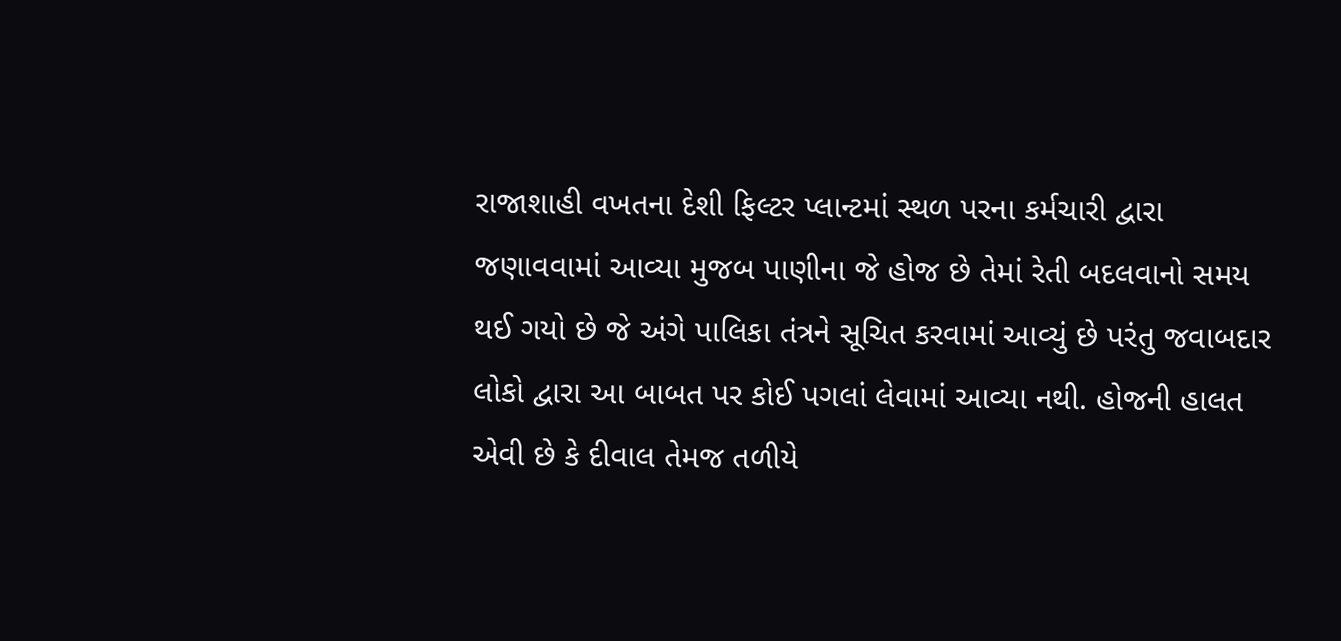રાજાશાહી વખતના દેશી ફિલ્ટર પ્લાન્ટમાં સ્થળ પરના કર્મચારી દ્વારા જણાવવામાં આવ્યા મુજબ પાણીના જે હોજ છે તેમાં રેતી બદલવાનો સમય થઈ ગયો છે જે અંગે પાલિકા તંત્રને સૂચિત કરવામાં આવ્યું છે પરંતુ જવાબદાર લોકો દ્વારા આ બાબત પર કોઈ પગલાં લેવામાં આવ્યા નથી. હોજની હાલત એવી છે કે દીવાલ તેમજ તળીયે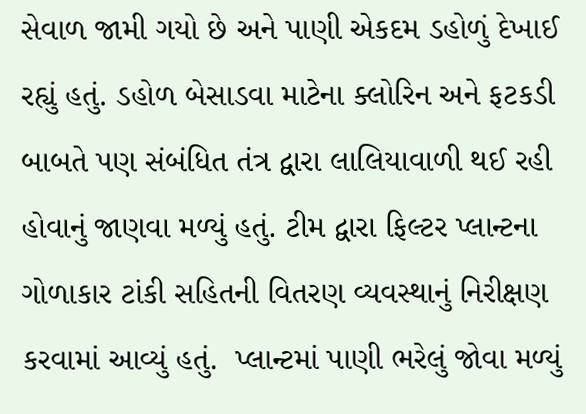સેવાળ જામી ગયો છે અને પાણી એકદમ ડહોળું દેખાઈ રહ્યું હતું. ડહોળ બેસાડવા માટેના ક્લોરિન અને ફટકડી બાબતે પણ સંબંધિત તંત્ર દ્વારા લાલિયાવાળી થઈ રહી હોવાનું જાણવા મળ્યું હતું. ટીમ દ્વારા ફિલ્ટર પ્લાન્ટના ગોળાકાર ટાંકી સહિતની વિતરણ વ્યવસ્થાનું નિરીક્ષણ કરવામાં આવ્યું હતું.  પ્લાન્ટમાં પાણી ભરેલું જોવા મળ્યું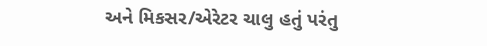અને મિકસર/એરેટર ચાલુ હતું પરંતુ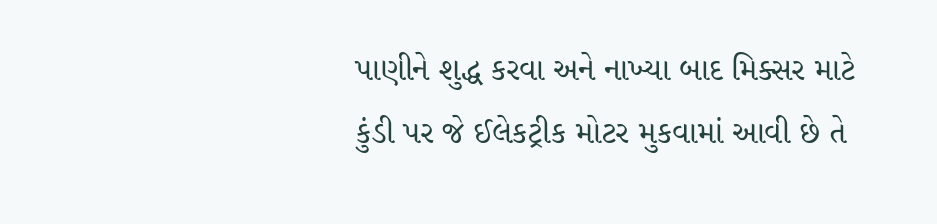પાણીને શુદ્ધ કરવા અને નાખ્યા બાદ મિક્સર માટે કુંડી પર જે ઈલેકટ્રીક મોટર મુકવામાં આવી છે તે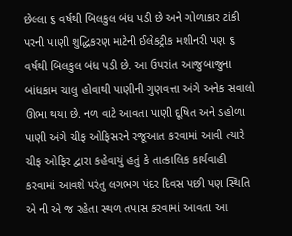છેલ્લા ૬ વર્ષથી બિલકુલ બંધ પડી છે અને ગોળાકાર ટાંકી પરની પાણી શુદ્ધિકરણ માટેની ઈલેકટ્રીક મશીનરી પણ ૬ વર્ષથી બિલકુલ બંધ પડી છે. આ ઉપરાંત આજુબાજુના બાંધકામ ચાલુ હોવાથી પાણીની ગુણવત્તા અંગે અનેક સવાલો ઊભા થયા છે. નળ વાટે આવતા પાણી દૂષિત અને ડહોળા પાણી અંગે ચીફ ઓફિસરને રજૂઆત કરવામાં આવી ત્યારે ચીફ ઓફિર દ્વારા કહેવાયું હતું કે તાત્કાલિક કાર્યવાહી કરવામાં આવશે પરંતુ લગભગ પંદર દિવસ પછી પણ સ્થિતિ એ ની એ જ રહેતા સ્થળ તપાસ કરવામાં આવતા આ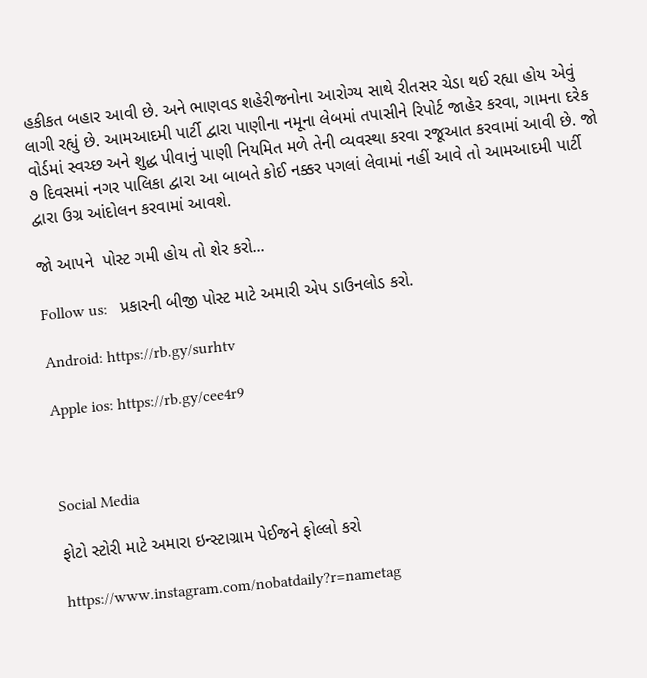હકીકત બહાર આવી છે. અને ભાણવડ શહેરીજનોના આરોગ્ય સાથે રીતસર ચેડા થઈ રહ્યા હોય એવું લાગી રહ્યું છે. આમઆદમી પાર્ટી દ્વારા પાણીના નમૂના લેબમાં તપાસીને રિપોર્ટ જાહેર કરવા, ગામના દરેક વોર્ડમાં સ્વચ્છ અને શુદ્ધ પીવાનું પાણી નિયમિત મળે તેની વ્યવસ્થા કરવા રજૂઆત કરવામાં આવી છે. જો ૭ દિવસમાં નગર પાલિકા દ્વારા આ બાબતે કોઈ નક્કર પગલાં લેવામાં નહીં આવે તો આમઆદમી પાર્ટી દ્વારા ઉગ્ર આંદોલન કરવામાં આવશે.

જો આપને  પોસ્ટ ગમી હોય તો શેર કરો...

Follow us:   પ્રકારની બીજી પોસ્ટ માટે અમારી એપ ડાઉનલોડ કરો.

Android: https://rb.gy/surhtv

Apple ios: https://rb.gy/cee4r9



Social Media

ફોટો સ્ટોરી માટે અમારા ઇન્સ્ટાગ્રામ પેઈજને ફોલ્લો કરો

https://www.instagram.com/nobatdaily?r=nametag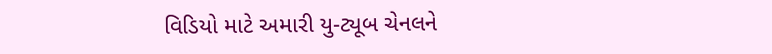વિડિયો માટે અમારી યુ-ટ્યૂબ ચેનલને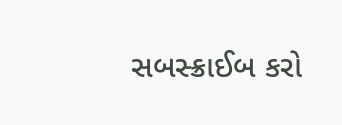સબસ્ક્રાઈબ કરો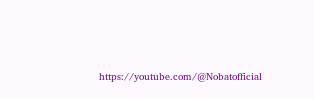https://youtube.com/@Nobatofficial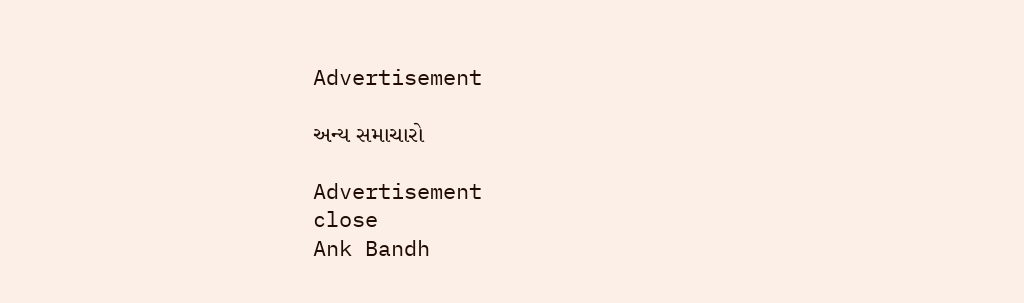Advertisement

અન્ય સમાચારો

Advertisement
close
Ank Bandh